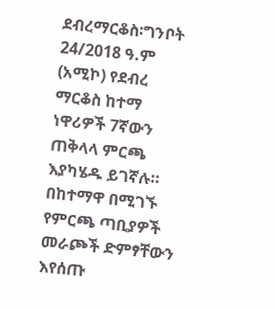ደብረማርቆስ፡ግንቦት 24/2018 ዓ.ም (አሚኮ) የደብረ ማርቆስ ከተማ ነዋሪዎች 7ኛውን ጠቅላላ ምርጫ እያካሄዱ ይገኛሉ።
በከተማዋ በሚገኙ የምርጫ ጣቢያዎች መራጮች ድምፃቸውን እየሰጡ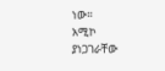ነው።
አሚኮ ያነጋገራቸው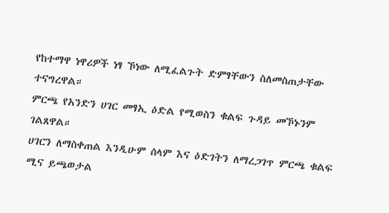የከተማዋ ነዋሪዎች ነፃ ኾነው ለሚፈልጉት ድምፃቸውን ስለመስጠታቸው ተናግረዋል።
ምርጫ የአንድን ሀገር መፃኢ ዕድል የሚወስን ቁልፍ ጉዳይ መኾኑንም ገልጸዋል።
ሀገርን ለማስቀጠል እንዲሁም ሰላም እና ዕድገትን ለማረጋገጥ ምርጫ ቁልፍ ሚና ይጫወታል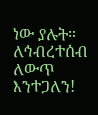ነው ያሉት።
ለኅብረተሰብ ለውጥ እንተጋለን!